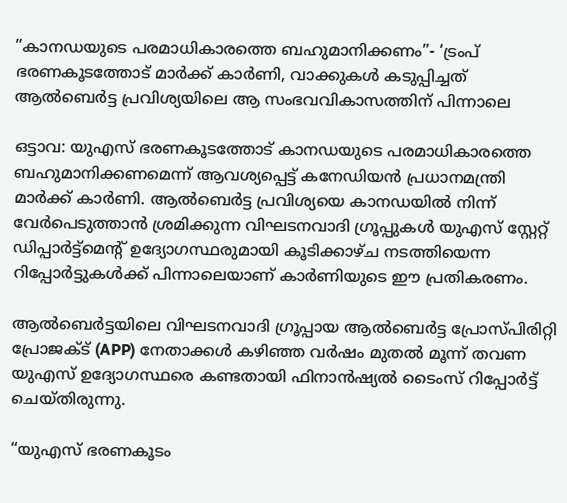”കാനഡയുടെ പരമാധികാരത്തെ ബഹുമാനിക്കണം”- ‘ട്രംപ് ഭരണകൂടത്തോട് മാർക്ക് കാർണി, വാക്കുകൾ കടുപ്പിച്ചത് ആൽബെർട്ട പ്രവിശ്യയിലെ ആ സംഭവവികാസത്തിന് പിന്നാലെ

ഒട്ടാവ: യുഎസ് ഭരണകൂടത്തോട് കാനഡയുടെ പരമാധികാരത്തെ ബഹുമാനിക്കണമെന്ന് ആവശ്യപ്പെട്ട് കനേഡിയൻ പ്രധാനമന്ത്രി മാർക്ക് കാർണി. ആൽബെർട്ട പ്രവിശ്യയെ കാനഡയിൽ നിന്ന് വേർപെടുത്താൻ ശ്രമിക്കുന്ന വിഘടനവാദി ഗ്രൂപ്പുകൾ യുഎസ് സ്റ്റേറ്റ് ഡിപ്പാർട്ട്മെൻ്റ് ഉദ്യോഗസ്ഥരുമായി കൂടിക്കാഴ്ച നടത്തിയെന്ന റിപ്പോർട്ടുകൾക്ക് പിന്നാലെയാണ് കാർണിയുടെ ഈ പ്രതികരണം.

ആൽബെർട്ടയിലെ വിഘടനവാദി ഗ്രൂപ്പായ ആൽബെർട്ട പ്രോസ്പിരിറ്റി പ്രോജക്ട് (APP) നേതാക്കൾ കഴിഞ്ഞ വർഷം മുതൽ മൂന്ന് തവണ യുഎസ് ഉദ്യോഗസ്ഥരെ കണ്ടതായി ഫിനാൻഷ്യൽ ടൈംസ് റിപ്പോർട്ട് ചെയ്തിരുന്നു.

“യുഎസ് ഭരണകൂടം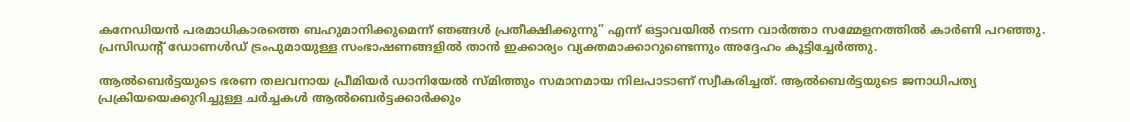കനേഡിയൻ പരമാധികാരത്തെ ബഹുമാനിക്കുമെന്ന് ഞങ്ങൾ പ്രതീക്ഷിക്കുന്നു” എന്ന് ഒട്ടാവയിൽ നടന്ന വാർത്താ സമ്മേളനത്തിൽ കാർണി പറഞ്ഞു. പ്രസിഡൻ്റ് ഡോണൾഡ് ട്രംപുമായുള്ള സംഭാഷണങ്ങളിൽ താൻ ഇക്കാര്യം വ്യക്തമാക്കാറുണ്ടെന്നും അദ്ദേഹം കൂട്ടിച്ചേർത്തു.

ആൽബെർട്ടയുടെ ഭരണ തലവനായ പ്രീമിയർ ഡാനിയേൽ സ്മിത്തും സമാനമായ നിലപാടാണ് സ്വീകരിച്ചത്. ആൽബെർട്ടയുടെ ജനാധിപത്യ പ്രക്രിയയെക്കുറിച്ചുള്ള ചർച്ചകൾ ആൽബെർട്ടക്കാർക്കും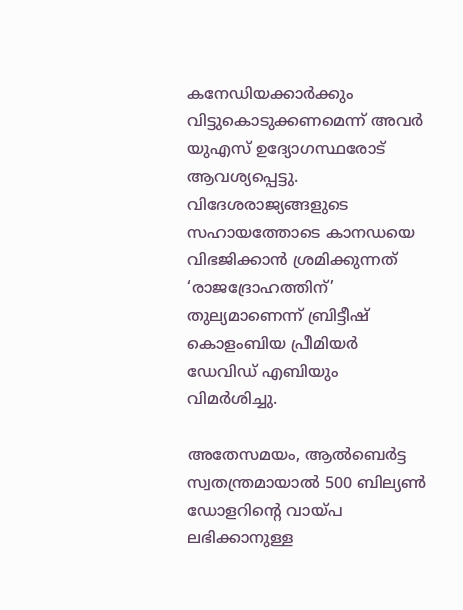കനേഡിയക്കാർക്കും വിട്ടുകൊടുക്കണമെന്ന് അവർ യുഎസ് ഉദ്യോഗസ്ഥരോട് ആവശ്യപ്പെട്ടു. വിദേശരാജ്യങ്ങളുടെ സഹായത്തോടെ കാനഡയെ വിഭജിക്കാൻ ശ്രമിക്കുന്നത് ‘രാജദ്രോഹത്തിന്’ തുല്യമാണെന്ന് ബ്രിട്ടീഷ് കൊളംബിയ പ്രീമിയർ ഡേവിഡ് എബിയും വിമർശിച്ചു.

അതേസമയം, ആൽബെർട്ട സ്വതന്ത്രമായാൽ 500 ബില്യൺ ഡോളറിന്റെ വായ്പ ലഭിക്കാനുള്ള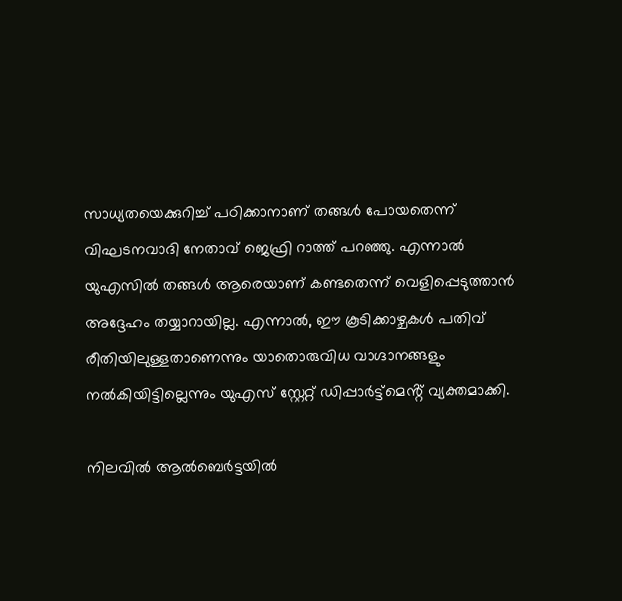സാധ്യതയെക്കുറിച്ച് പഠിക്കാനാണ് തങ്ങൾ പോയതെന്ന് വിഘടനവാദി നേതാവ് ജെഫ്രി റാത്ത് പറഞ്ഞു. എന്നാൽ യുഎസിൽ തങ്ങൾ ആരെയാണ് കണ്ടതെന്ന് വെളിപ്പെടുത്താൻ അദ്ദേഹം തയ്യാറായില്ല. എന്നാൽ, ഈ കൂടിക്കാഴ്ചകൾ പതിവ് രീതിയിലുള്ളതാണെന്നും യാതൊരുവിധ വാഗ്ദാനങ്ങളും നൽകിയിട്ടില്ലെന്നും യുഎസ് സ്റ്റേറ്റ് ഡിപ്പാർട്ട്മെൻ്റ് വ്യക്തമാക്കി.

നിലവിൽ ആൽബെർട്ടയിൽ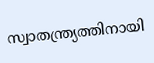സ്വാതന്ത്ര്യത്തിനായി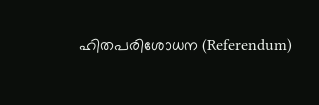ഹിതപരിശോധന (Referendum)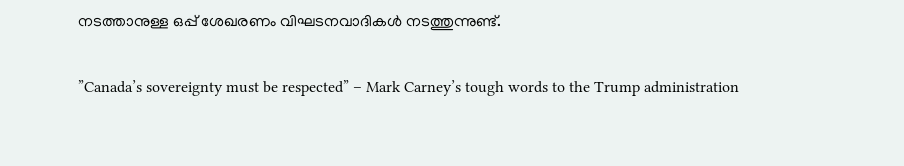നടത്താനുള്ള ഒപ്പ് ശേഖരണം വിഘടനവാദികൾ നടത്തുന്നുണ്ട്.

”Canada’s sovereignty must be respected” – Mark Carney’s tough words to the Trump administration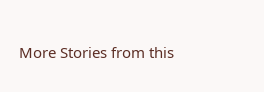More Stories from this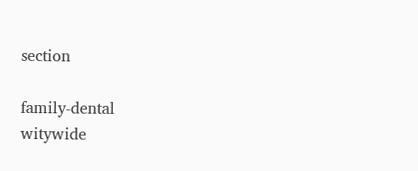section

family-dental
witywide